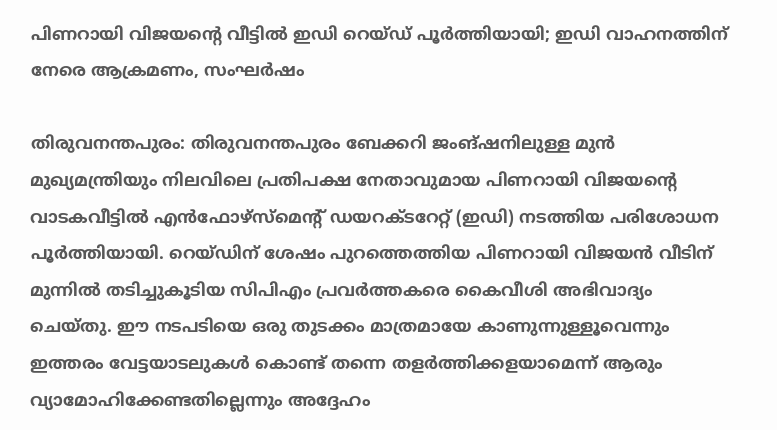പിണറായി വിജയന്റെ വീട്ടിൽ ഇഡി റെയ്ഡ് പൂർത്തിയായി; ഇഡി വാഹനത്തിന് നേരെ ആക്രമണം, സംഘർഷം

തിരുവനന്തപുരം: തിരുവനന്തപുരം ബേക്കറി ജംങ്ഷനിലുള്ള മുൻ മുഖ്യമന്ത്രിയും നിലവിലെ പ്രതിപക്ഷ നേതാവുമായ പിണറായി വിജയന്റെ വാടകവീട്ടിൽ എൻഫോഴ്‌സ്‌മെന്റ് ഡയറക്ടറേറ്റ് (ഇഡി) നടത്തിയ പരിശോധന പൂർത്തിയായി. റെയ്ഡിന് ശേഷം പുറത്തെത്തിയ പിണറായി വിജയൻ വീടിന് മുന്നിൽ തടിച്ചുകൂടിയ സിപിഎം പ്രവർത്തകരെ കൈവീശി അഭിവാദ്യം ചെയ്തു. ഈ നടപടിയെ ഒരു തുടക്കം മാത്രമായേ കാണുന്നുള്ളൂവെന്നും ഇത്തരം വേട്ടയാടലുകൾ കൊണ്ട് തന്നെ തളർത്തിക്കളയാമെന്ന് ആരും വ്യാമോഹിക്കേണ്ടതില്ലെന്നും അദ്ദേഹം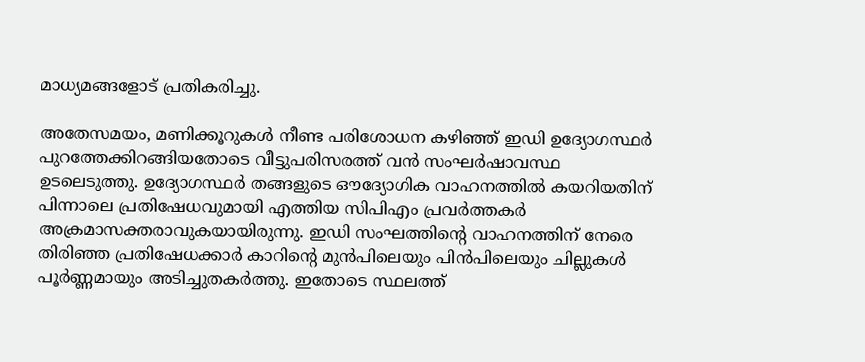മാധ്യമങ്ങളോട് പ്രതികരിച്ചു.

അതേസമയം, മണിക്കൂറുകൾ നീണ്ട പരിശോധന കഴിഞ്ഞ് ഇഡി ഉദ്യോഗസ്ഥർ പുറത്തേക്കിറങ്ങിയതോടെ വീട്ടുപരിസരത്ത് വൻ സംഘർഷാവസ്ഥ ഉടലെടുത്തു. ഉദ്യോഗസ്ഥർ തങ്ങളുടെ ഔദ്യോഗിക വാഹനത്തിൽ കയറിയതിന് പിന്നാലെ പ്രതിഷേധവുമായി എത്തിയ സിപിഎം പ്രവർത്തകർ അക്രമാസക്തരാവുകയായിരുന്നു. ഇഡി സംഘത്തിന്റെ വാഹനത്തിന് നേരെ തിരിഞ്ഞ പ്രതിഷേധക്കാർ കാറിന്റെ മുൻപിലെയും പിൻപിലെയും ചില്ലുകൾ പൂർണ്ണമായും അടിച്ചുതകർത്തു. ഇതോടെ സ്ഥലത്ത്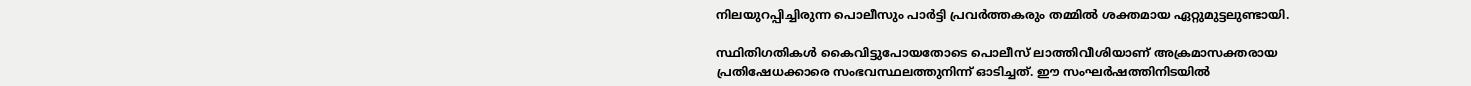നിലയുറപ്പിച്ചിരുന്ന പൊലീസും പാർട്ടി പ്രവർത്തകരും തമ്മിൽ ശക്തമായ ഏറ്റുമുട്ടലുണ്ടായി.

സ്ഥിതിഗതികൾ കൈവിട്ടുപോയതോടെ പൊലീസ് ലാത്തിവീശിയാണ് അക്രമാസക്തരായ പ്രതിഷേധക്കാരെ സംഭവസ്ഥലത്തുനിന്ന് ഓടിച്ചത്. ഈ സംഘർഷത്തിനിടയിൽ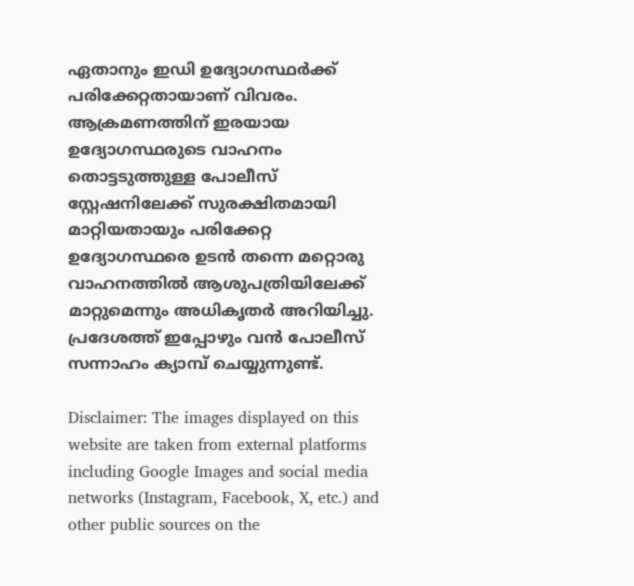ഏതാനും ഇഡി ഉദ്യോഗസ്ഥർക്ക് പരിക്കേറ്റതായാണ് വിവരം. ആക്രമണത്തിന് ഇരയായ ഉദ്യോഗസ്ഥരുടെ വാഹനം തൊട്ടടുത്തുള്ള പോലീസ് സ്റ്റേഷനിലേക്ക് സുരക്ഷിതമായി മാറ്റിയതായും പരിക്കേറ്റ ഉദ്യോഗസ്ഥരെ ഉടൻ തന്നെ മറ്റൊരു വാഹനത്തിൽ ആശുപത്രിയിലേക്ക് മാറ്റുമെന്നും അധികൃതർ അറിയിച്ചു. പ്രദേശത്ത് ഇപ്പോഴും വൻ പോലീസ് സന്നാഹം ക്യാമ്പ് ചെയ്യുന്നുണ്ട്.

Disclaimer: The images displayed on this website are taken from external platforms including Google Images and social media networks (Instagram, Facebook, X, etc.) and other public sources on the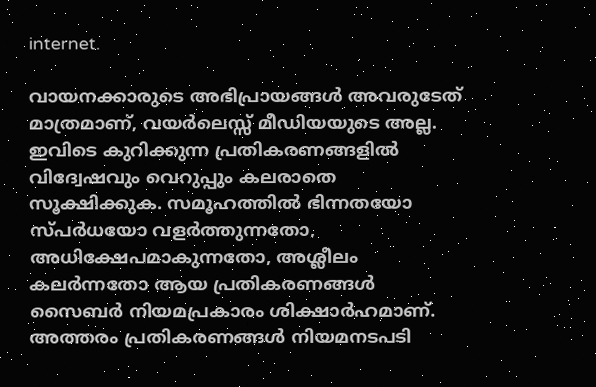internet.

വായനക്കാരുടെ അഭിപ്രായങ്ങള്‍ അവരുടേത് മാത്രമാണ്, വയർലെസ്സ് മീഡിയയുടെ അല്ല. ഇവിടെ കുറിക്കുന്ന പ്രതികരണങ്ങളിൽ വിദ്വേഷവും വെറുപ്പും കലരാതെ സൂക്ഷിക്കുക. സമൂഹത്തിൽ ഭിന്നതയോ സ്‌പർധയോ വളർത്തുന്നതോ, അധിക്ഷേപമാകുന്നതോ, അശ്ലീലം കലർന്നതോ ആയ പ്രതികരണങ്ങൾ സൈബർ നിയമപ്രകാരം ശിക്ഷാർഹമാണ്. അത്തരം പ്രതികരണങ്ങൾ നിയമനടപടി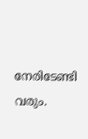നേരിടേണ്ടി വരും.